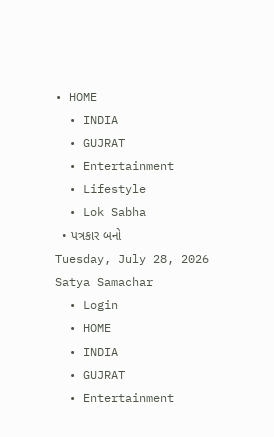• HOME
  • INDIA
  • GUJRAT
  • Entertainment
  • Lifestyle
  • Lok Sabha
  • પત્રકાર બનો
Tuesday, July 28, 2026
Satya Samachar
  • Login
  • HOME
  • INDIA
  • GUJRAT
  • Entertainment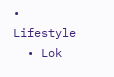• Lifestyle
  • Lok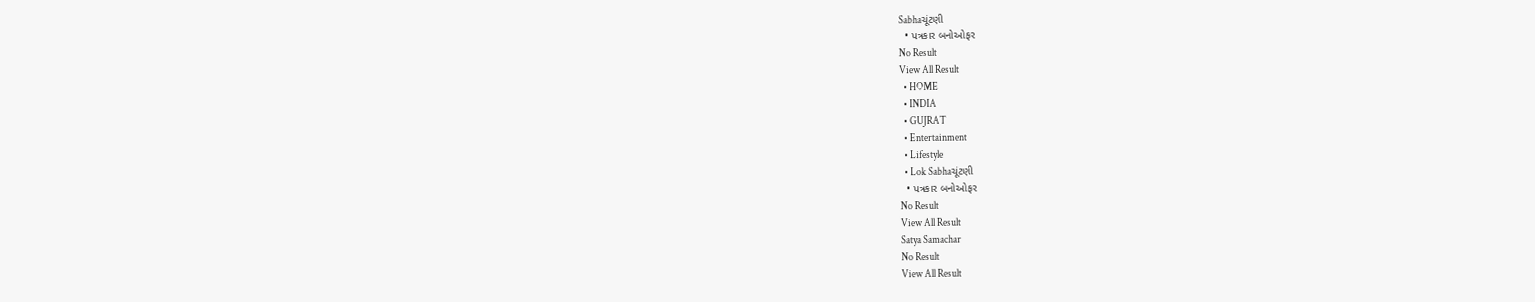Sabhaચૂંટણી
  • પત્રકાર બનોઓફર
No Result
View All Result
  • HOME
  • INDIA
  • GUJRAT
  • Entertainment
  • Lifestyle
  • Lok Sabhaચૂંટણી
  • પત્રકાર બનોઓફર
No Result
View All Result
Satya Samachar
No Result
View All Result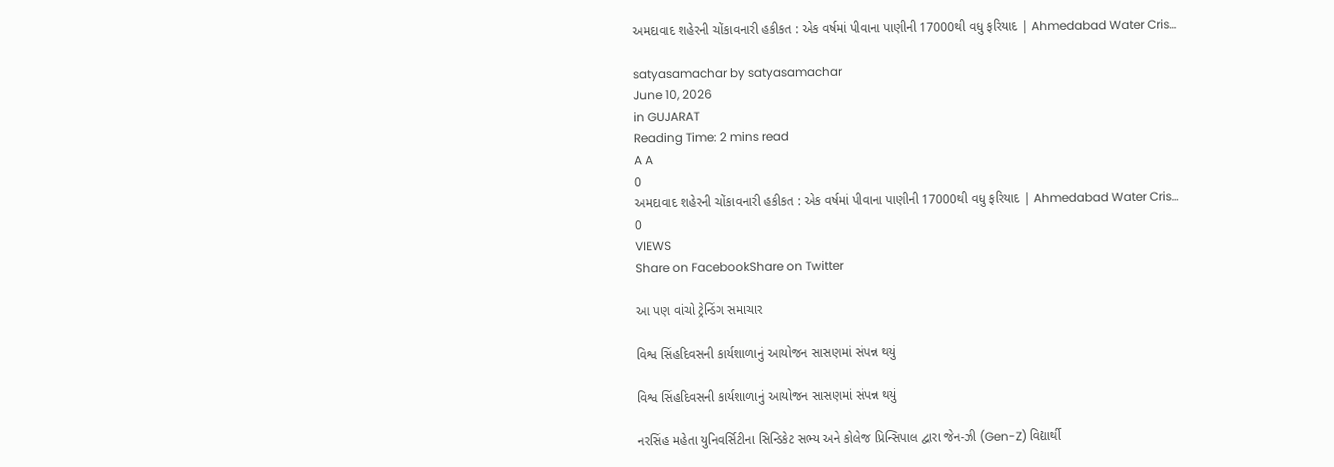અમદાવાદ શહેરની ચોંકાવનારી હકીકત : એક વર્ષમાં પીવાના પાણીની 17000થી વધુ ફરિયાદ | Ahmedabad Water Cris…

satyasamachar by satyasamachar
June 10, 2026
in GUJARAT
Reading Time: 2 mins read
A A
0
અમદાવાદ શહેરની ચોંકાવનારી હકીકત : એક વર્ષમાં પીવાના પાણીની 17000થી વધુ ફરિયાદ | Ahmedabad Water Cris…
0
VIEWS
Share on FacebookShare on Twitter

આ પણ વાંચો ટ્રેન્ડિંગ સમાચાર

વિશ્વ સિંહદિવસની કાર્યશાળાનું આયોજન સાસણમાં સંપન્ન થયું

વિશ્વ સિંહદિવસની કાર્યશાળાનું આયોજન સાસણમાં સંપન્ન થયું

નરસિંહ મહેતા યુનિવર્સિટીના સિન્ડિકેટ સભ્ય અને કોલેજ પ્રિન્સિપાલ દ્વારા જેન-ઝી (Gen-Z) વિદ્યાર્થી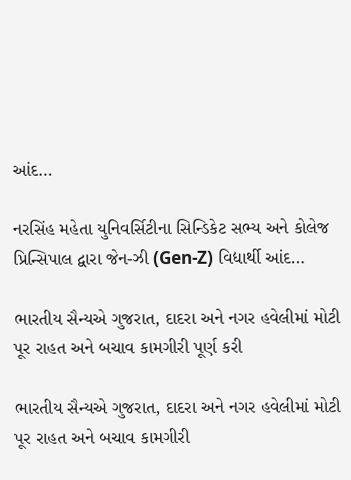આંદ…

નરસિંહ મહેતા યુનિવર્સિટીના સિન્ડિકેટ સભ્ય અને કોલેજ પ્રિન્સિપાલ દ્વારા જેન-ઝી (Gen-Z) વિદ્યાર્થી આંદ…

ભારતીય સૈન્યએ ગુજરાત, દાદરા અને નગર હવેલીમાં મોટી પૂર રાહત અને બચાવ કામગીરી પૂર્ણ કરી

ભારતીય સૈન્યએ ગુજરાત, દાદરા અને નગર હવેલીમાં મોટી પૂર રાહત અને બચાવ કામગીરી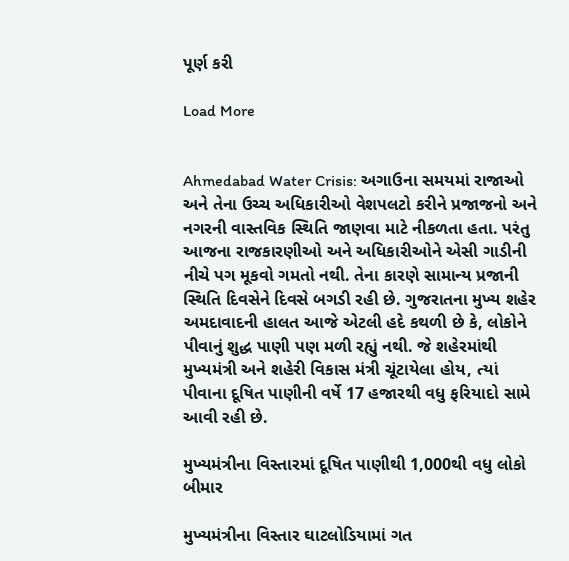પૂર્ણ કરી

Load More


Ahmedabad Water Crisis: અગાઉના સમયમાં રાજાઓ અને તેના ઉચ્ચ અધિકારીઓ વેશપલટો કરીને પ્રજાજનો અને નગરની વાસ્તવિક સ્થિતિ જાણવા માટે નીકળતા હતા. પરંતુ આજના રાજકારણીઓ અને અધિકારીઓને એસી ગાડીની નીચે પગ મૂકવો ગમતો નથી. તેના કારણે સામાન્ય પ્રજાની સ્થિતિ દિવસેને દિવસે બગડી રહી છે. ગુજરાતના મુખ્ય શહેર અમદાવાદની હાલત આજે એટલી હદે કથળી છે કે, લોકોને પીવાનું શુદ્ધ પાણી પણ મળી રહ્યું નથી. જે શહેરમાંથી મુખ્યમંત્રી અને શહેરી વિકાસ મંત્રી ચૂંટાયેલા હોય, ત્યાં પીવાના દૂષિત પાણીની વર્ષે 17 હજારથી વધુ ફરિયાદો સામે આવી રહી છે.

મુખ્યમંત્રીના વિસ્તારમાં દૂષિત પાણીથી 1,000થી વધુ લોકો બીમાર

મુખ્યમંત્રીના વિસ્તાર ઘાટલોડિયામાં ગત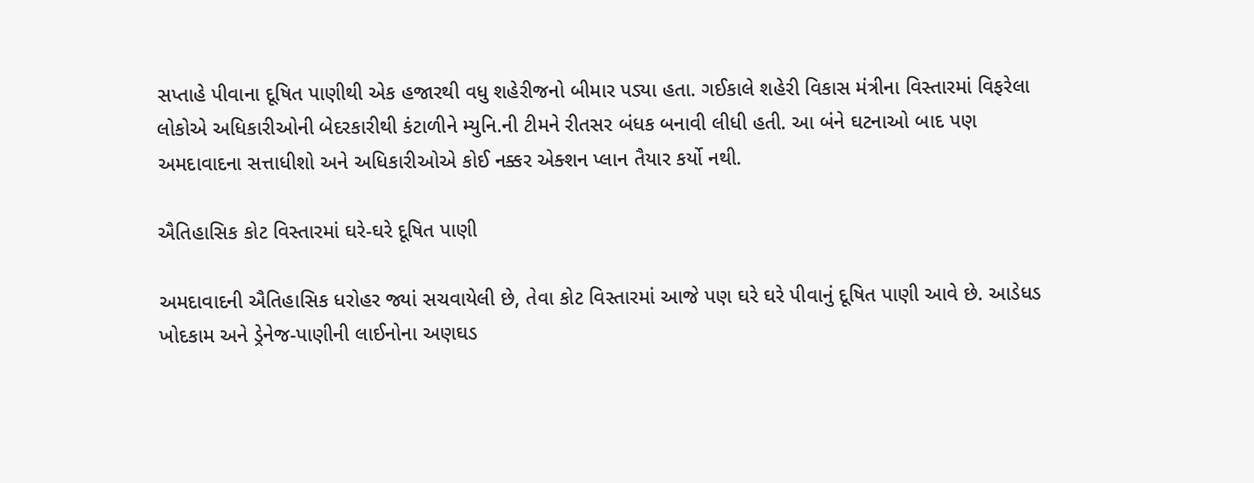સપ્તાહે પીવાના દૂષિત પાણીથી એક હજારથી વધુ શહેરીજનો બીમાર પડ્યા હતા. ગઈકાલે શહેરી વિકાસ મંત્રીના વિસ્તારમાં વિફરેલા લોકોએ અધિકારીઓની બેદરકારીથી કંટાળીને મ્યુનિ.ની ટીમને રીતસર બંધક બનાવી લીધી હતી. આ બંને ઘટનાઓ બાદ પણ અમદાવાદના સત્તાધીશો અને અધિકારીઓએ કોઈ નક્કર એક્શન પ્લાન તૈયાર કર્યો નથી.

ઐતિહાસિક કોટ વિસ્તારમાં ઘરે-ઘરે દૂષિત પાણી

અમદાવાદની ઐતિહાસિક ધરોહર જ્યાં સચવાયેલી છે, તેવા કોટ વિસ્તારમાં આજે પણ ઘરે ઘરે પીવાનું દૂષિત પાણી આવે છે. આડેધડ ખોદકામ અને ડ્રેનેજ-પાણીની લાઈનોના અણઘડ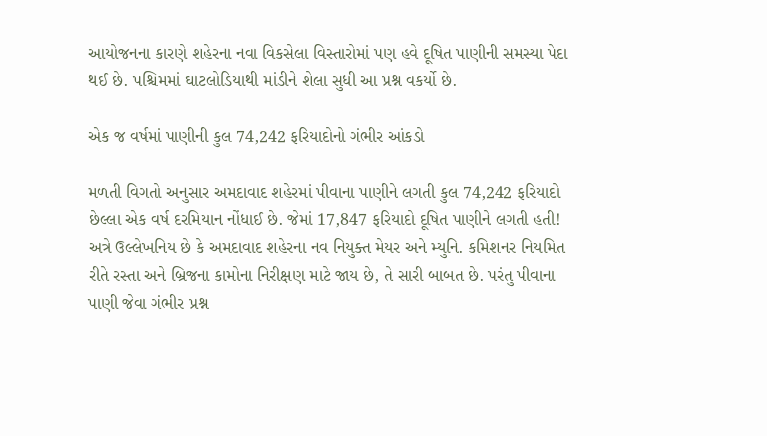આયોજનના કારણે શહેરના નવા વિકસેલા વિસ્તારોમાં પણ હવે દૂષિત પાણીની સમસ્યા પેદા થઈ છે. પશ્ચિમમાં ઘાટલોડિયાથી માંડીને શેલા સુધી આ પ્રશ્ન વકર્યો છે.

એક જ વર્ષમાં પાણીની કુલ 74,242 ફરિયાદોનો ગંભીર આંકડો

મળતી વિગતો અનુસાર અમદાવાદ શહેરમાં પીવાના પાણીને લગતી કુલ 74,242 ફરિયાદો છેલ્લા એક વર્ષ દરમિયાન નોંધાઈ છે. જેમાં 17,847 ફરિયાદો દૂષિત પાણીને લગતી હતી! અત્રે ઉલ્લેખનિય છે કે અમદાવાદ શહેરના નવ નિયુક્ત મેયર અને મ્યુનિ. કમિશનર નિયમિત રીતે રસ્તા અને બ્રિજના કામોના નિરીક્ષણ માટે જાય છે, તે સારી બાબત છે. પરંતુ પીવાના પાણી જેવા ગંભીર પ્રશ્ન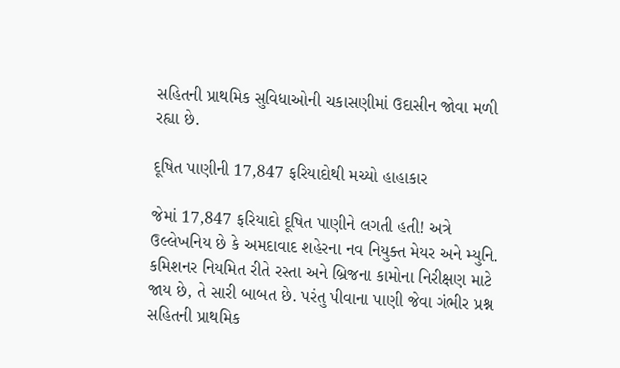સહિતની પ્રાથમિક સુવિધાઓની ચકાસણીમાં ઉદાસીન જોવા મળી રહ્યા છે.

દૂષિત પાણીની 17,847 ફરિયાદોથી મચ્યો હાહાકાર

જેમાં 17,847 ફરિયાદો દૂષિત પાણીને લગતી હતી! અત્રે ઉલ્લેખનિય છે કે અમદાવાદ શહેરના નવ નિયુક્ત મેયર અને મ્યુનિ. કમિશનર નિયમિત રીતે રસ્તા અને બ્રિજના કામોના નિરીક્ષણ માટે જાય છે, તે સારી બાબત છે. પરંતુ પીવાના પાણી જેવા ગંભીર પ્રશ્ન સહિતની પ્રાથમિક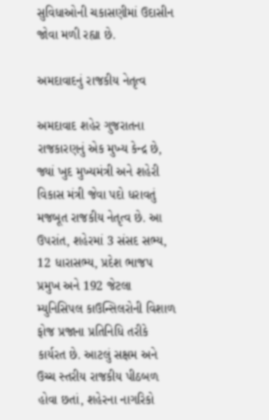સુવિધાઓની ચકાસણીમાં ઉદાસીન જોવા મળી રહ્યા છે.

અમદાવાદનું રાજકીય નેતૃત્વ

અમદાવાદ શહેર ગુજરાતના રાજકારણનું એક મુખ્ય કેન્દ્ર છે, જ્યાં ખુદ મુખ્યમંત્રી અને શહેરી વિકાસ મંત્રી જેવા પદો ધરાવતું મજબૂત રાજકીય નેતૃત્વ છે. આ ઉપરાંત, શહેરમાં 3 સંસદ સભ્ય, 12 ધારાસભ્ય, પ્રદેશ ભાજપ પ્રમુખ અને 192 જેટલા મ્યુનિસિપલ કાઉન્સિલરોની વિશાળ ફોજ પ્રજાના પ્રતિનિધિ તરીકે કાર્યરત છે. આટલું સક્ષમ અને ઉચ્ચ સ્તરીય રાજકીય પીઠબળ હોવા છતાં, શહેરના નાગરિકો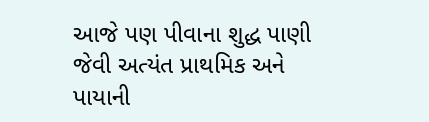આજે પણ પીવાના શુદ્ધ પાણી જેવી અત્યંત પ્રાથમિક અને પાયાની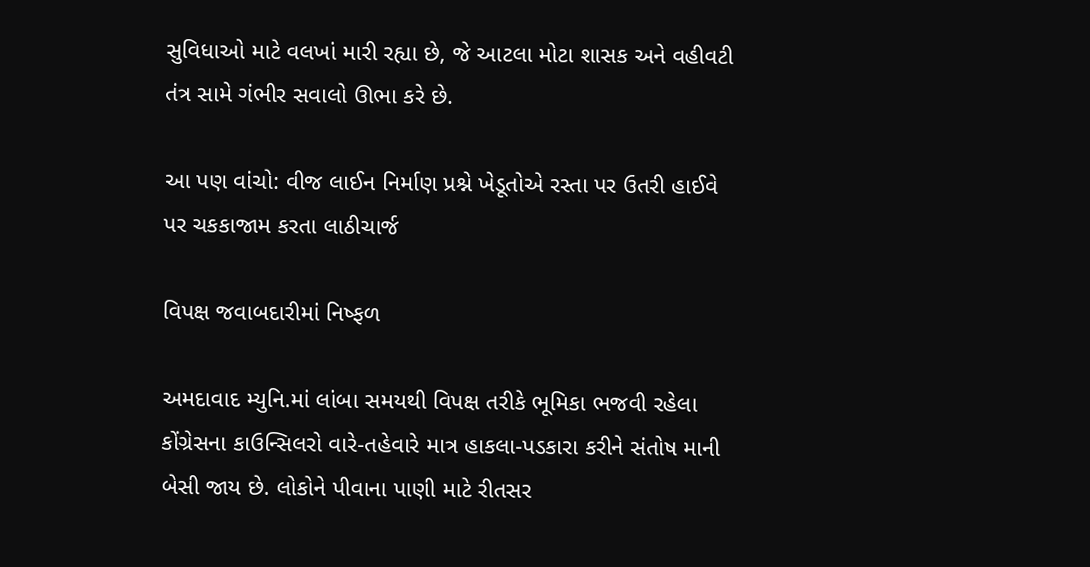સુવિધાઓ માટે વલખાં મારી રહ્યા છે, જે આટલા મોટા શાસક અને વહીવટી તંત્ર સામે ગંભીર સવાલો ઊભા કરે છે.

આ પણ વાંચો: વીજ લાઈન નિર્માણ પ્રશ્ને ખેડૂતોએ રસ્તા પર ઉતરી હાઈવે પર ચકકાજામ કરતા લાઠીચાર્જ

વિપક્ષ જવાબદારીમાં નિષ્ફળ

અમદાવાદ મ્યુનિ.માં લાંબા સમયથી વિપક્ષ તરીકે ભૂમિકા ભજવી રહેલા કોંગ્રેસના કાઉન્સિલરો વારે-તહેવારે માત્ર હાકલા-પડકારા કરીને સંતોષ માની બેસી જાય છે. લોકોને પીવાના પાણી માટે રીતસર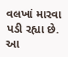વલખાં મારવા પડી રહ્યા છે. આ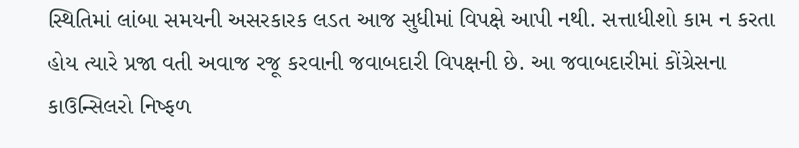સ્થિતિમાં લાંબા સમયની અસરકારક લડત આજ સુધીમાં વિપક્ષે આપી નથી. સત્તાધીશો કામ ન કરતા હોય ત્યારે પ્રજા વતી અવાજ રજૂ કરવાની જવાબદારી વિપક્ષની છે. આ જવાબદારીમાં કોંગ્રેસના કાઉન્સિલરો નિષ્ફળ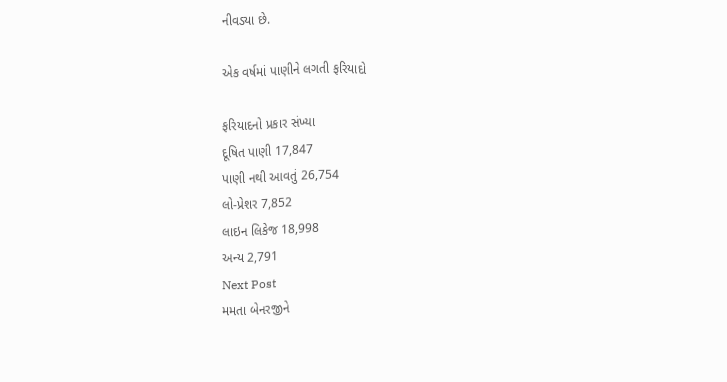નીવડ્યા છે.

એક વર્ષમાં પાણીને લગતી ફરિયાદો

ફરિયાદનો પ્રકાર સંખ્યા
દૂષિત પાણી 17,847
પાણી નથી આવતું 26,754
લો-પ્રેશર 7,852
લાઇન લિકેજ 18,998
અન્ય 2,791
Next Post
મમતા બેનરજીને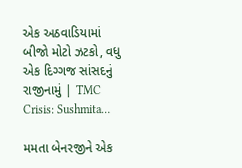એક અઠવાડિયામાં બીજો મોટો ઝટકો, વધુ એક દિગ્ગજ સાંસદનું રાજીનામું | TMC Crisis: Sushmita…

મમતા બેનરજીને એક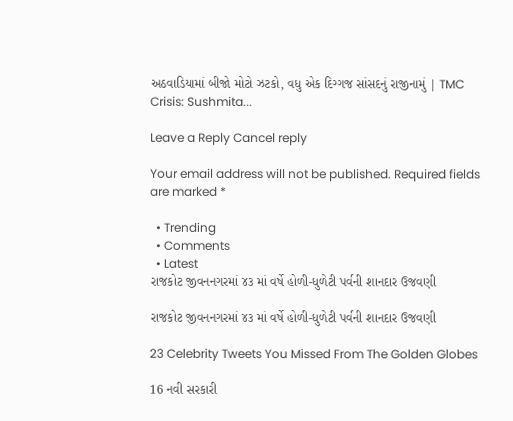અઠવાડિયામાં બીજો મોટો ઝટકો, વધુ એક દિગ્ગજ સાંસદનું રાજીનામું | TMC Crisis: Sushmita...

Leave a Reply Cancel reply

Your email address will not be published. Required fields are marked *

  • Trending
  • Comments
  • Latest
રાજકોટ જીવનનગરમાં ૪૩ માં વર્ષે હોળી-ધુળેટી પર્વની શાનદાર ઉજવણી

રાજકોટ જીવનનગરમાં ૪૩ માં વર્ષે હોળી-ધુળેટી પર્વની શાનદાર ઉજવણી

23 Celebrity Tweets You Missed From The Golden Globes

16 નવી સરકારી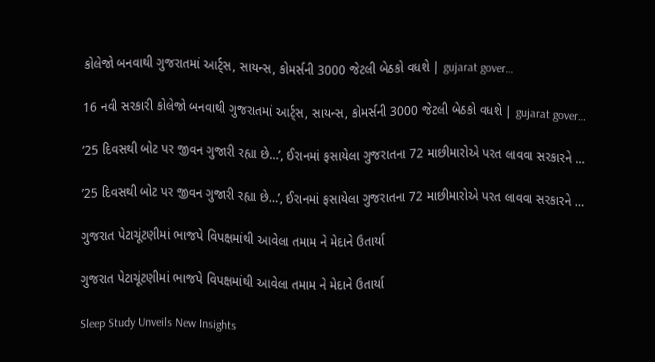કોલેજો બનવાથી ગુજરાતમાં આર્ટ્સ, સાયન્સ, કોમર્સની 3000 જેટલી બેઠકો વધશે | gujarat gover…

16 નવી સરકારી કોલેજો બનવાથી ગુજરાતમાં આર્ટ્સ, સાયન્સ, કોમર્સની 3000 જેટલી બેઠકો વધશે | gujarat gover…

’25 દિવસથી બોટ પર જીવન ગુજારી રહ્યા છે…’, ઈરાનમાં ફસાયેલા ગુજરાતના 72 માછીમારોએ પરત લાવવા સરકારને …

’25 દિવસથી બોટ પર જીવન ગુજારી રહ્યા છે…’, ઈરાનમાં ફસાયેલા ગુજરાતના 72 માછીમારોએ પરત લાવવા સરકારને …

ગુજરાત પેટાચૂંટણીમાં ભાજપે વિપક્ષમાંથી આવેલા તમામ ને મેદાને ઉતાર્યા

ગુજરાત પેટાચૂંટણીમાં ભાજપે વિપક્ષમાંથી આવેલા તમામ ને મેદાને ઉતાર્યા

Sleep Study Unveils New Insights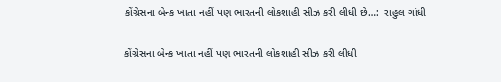કોંગ્રેસના બેન્ક ખાતા નહીં પણ ભારતની લોકશાહી સીઝ કરી લીધી છે…:  રાહુલ ગાંધી

કોંગ્રેસના બેન્ક ખાતા નહીં પણ ભારતની લોકશાહી સીઝ કરી લીધી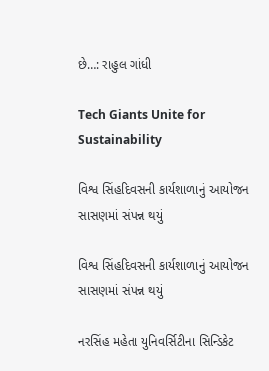છે…: રાહુલ ગાંધી

Tech Giants Unite for Sustainability

વિશ્વ સિંહદિવસની કાર્યશાળાનું આયોજન સાસણમાં સંપન્ન થયું

વિશ્વ સિંહદિવસની કાર્યશાળાનું આયોજન સાસણમાં સંપન્ન થયું

નરસિંહ મહેતા યુનિવર્સિટીના સિન્ડિકેટ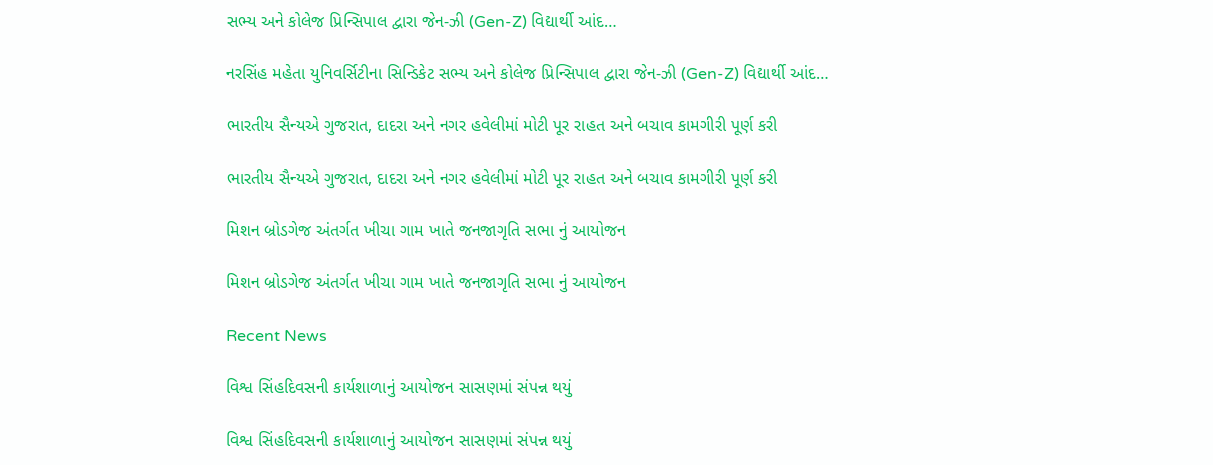સભ્ય અને કોલેજ પ્રિન્સિપાલ દ્વારા જેન-ઝી (Gen-Z) વિદ્યાર્થી આંદ…

નરસિંહ મહેતા યુનિવર્સિટીના સિન્ડિકેટ સભ્ય અને કોલેજ પ્રિન્સિપાલ દ્વારા જેન-ઝી (Gen-Z) વિદ્યાર્થી આંદ…

ભારતીય સૈન્યએ ગુજરાત, દાદરા અને નગર હવેલીમાં મોટી પૂર રાહત અને બચાવ કામગીરી પૂર્ણ કરી

ભારતીય સૈન્યએ ગુજરાત, દાદરા અને નગર હવેલીમાં મોટી પૂર રાહત અને બચાવ કામગીરી પૂર્ણ કરી

મિશન બ્રોડગેજ અંતર્ગત ખીચા ગામ ખાતે જનજાગૃતિ સભા નું આયોજન

મિશન બ્રોડગેજ અંતર્ગત ખીચા ગામ ખાતે જનજાગૃતિ સભા નું આયોજન

Recent News

વિશ્વ સિંહદિવસની કાર્યશાળાનું આયોજન સાસણમાં સંપન્ન થયું

વિશ્વ સિંહદિવસની કાર્યશાળાનું આયોજન સાસણમાં સંપન્ન થયું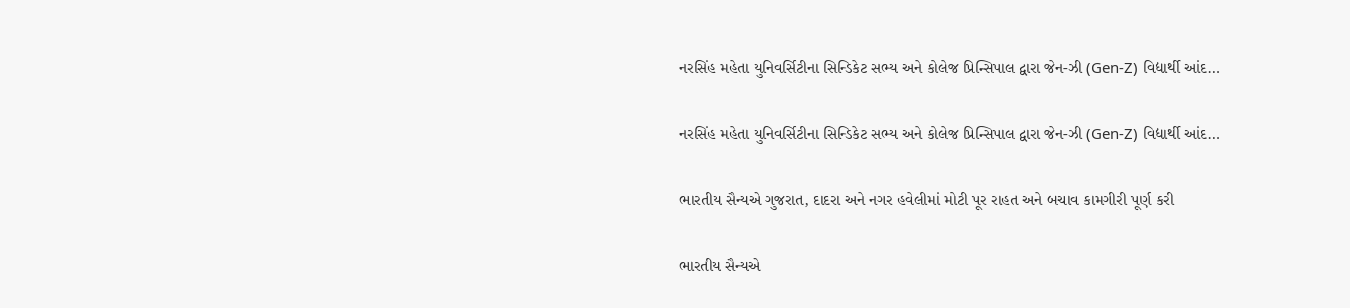નરસિંહ મહેતા યુનિવર્સિટીના સિન્ડિકેટ સભ્ય અને કોલેજ પ્રિન્સિપાલ દ્વારા જેન-ઝી (Gen-Z) વિદ્યાર્થી આંદ…

નરસિંહ મહેતા યુનિવર્સિટીના સિન્ડિકેટ સભ્ય અને કોલેજ પ્રિન્સિપાલ દ્વારા જેન-ઝી (Gen-Z) વિદ્યાર્થી આંદ…

ભારતીય સૈન્યએ ગુજરાત, દાદરા અને નગર હવેલીમાં મોટી પૂર રાહત અને બચાવ કામગીરી પૂર્ણ કરી

ભારતીય સૈન્યએ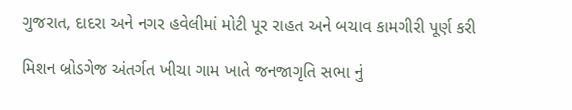ગુજરાત, દાદરા અને નગર હવેલીમાં મોટી પૂર રાહત અને બચાવ કામગીરી પૂર્ણ કરી

મિશન બ્રોડગેજ અંતર્ગત ખીચા ગામ ખાતે જનજાગૃતિ સભા નું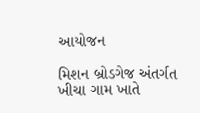આયોજન

મિશન બ્રોડગેજ અંતર્ગત ખીચા ગામ ખાતે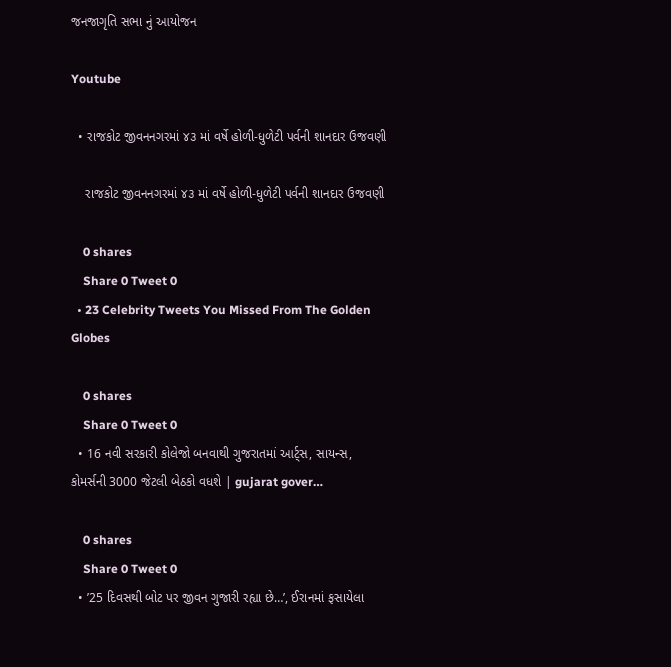જનજાગૃતિ સભા નું આયોજન

Youtube

  • રાજકોટ જીવનનગરમાં ૪૩ માં વર્ષે હોળી-ધુળેટી પર્વની શાનદાર ઉજવણી

    રાજકોટ જીવનનગરમાં ૪૩ માં વર્ષે હોળી-ધુળેટી પર્વની શાનદાર ઉજવણી

    0 shares
    Share 0 Tweet 0
  • 23 Celebrity Tweets You Missed From The Golden Globes

    0 shares
    Share 0 Tweet 0
  • 16 નવી સરકારી કોલેજો બનવાથી ગુજરાતમાં આર્ટ્સ, સાયન્સ, કોમર્સની 3000 જેટલી બેઠકો વધશે | gujarat gover…

    0 shares
    Share 0 Tweet 0
  • ’25 દિવસથી બોટ પર જીવન ગુજારી રહ્યા છે…’, ઈરાનમાં ફસાયેલા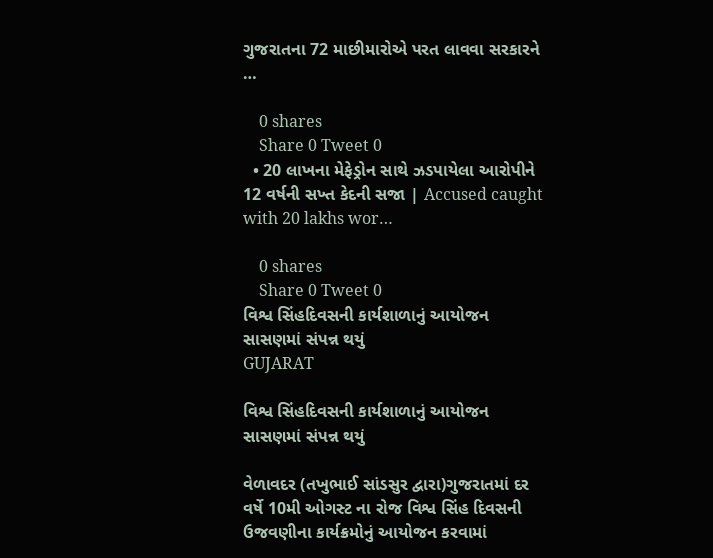ગુજરાતના 72 માછીમારોએ પરત લાવવા સરકારને …

    0 shares
    Share 0 Tweet 0
  • 20 લાખના મેફેડ્રોન સાથે ઝડપાયેલા આરોપીને 12 વર્ષની સખ્ત કેદની સજા | Accused caught with 20 lakhs wor…

    0 shares
    Share 0 Tweet 0
વિશ્વ સિંહદિવસની કાર્યશાળાનું આયોજન સાસણમાં સંપન્ન થયું
GUJARAT

વિશ્વ સિંહદિવસની કાર્યશાળાનું આયોજન સાસણમાં સંપન્ન થયું

વેળાવદર (તખુભાઈ સાંડસુર દ્વારા)ગુજરાતમાં દર વર્ષે 10મી ઓગસ્ટ ના રોજ વિશ્વ સિંહ દિવસની ઉજવણીના કાર્યક્રમોનું આયોજન કરવામાં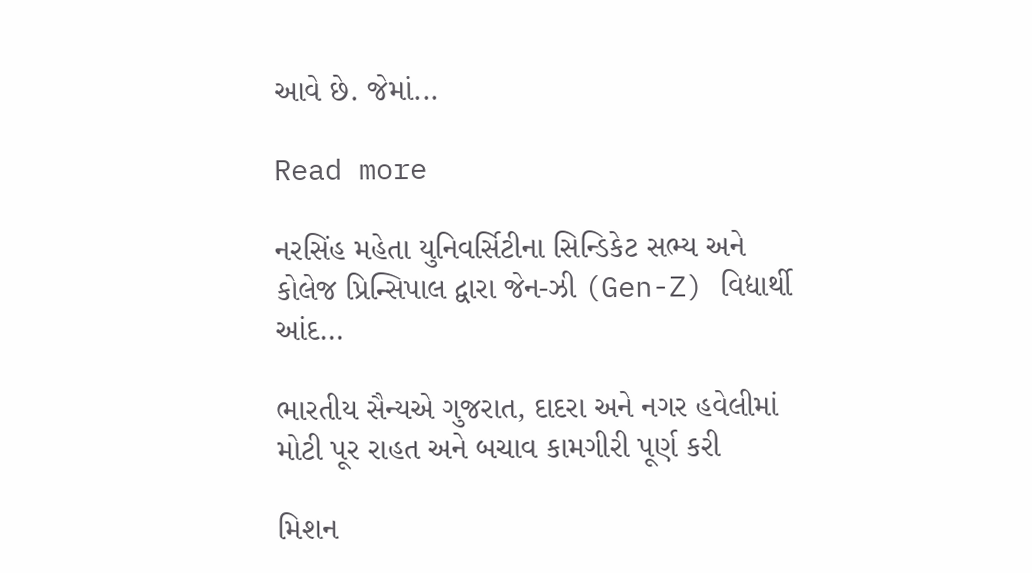આવે છે. જેમાં...

Read more

નરસિંહ મહેતા યુનિવર્સિટીના સિન્ડિકેટ સભ્ય અને કોલેજ પ્રિન્સિપાલ દ્વારા જેન-ઝી (Gen-Z) વિદ્યાર્થી આંદ…

ભારતીય સૈન્યએ ગુજરાત, દાદરા અને નગર હવેલીમાં મોટી પૂર રાહત અને બચાવ કામગીરી પૂર્ણ કરી

મિશન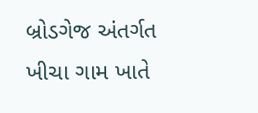બ્રોડગેજ અંતર્ગત ખીચા ગામ ખાતે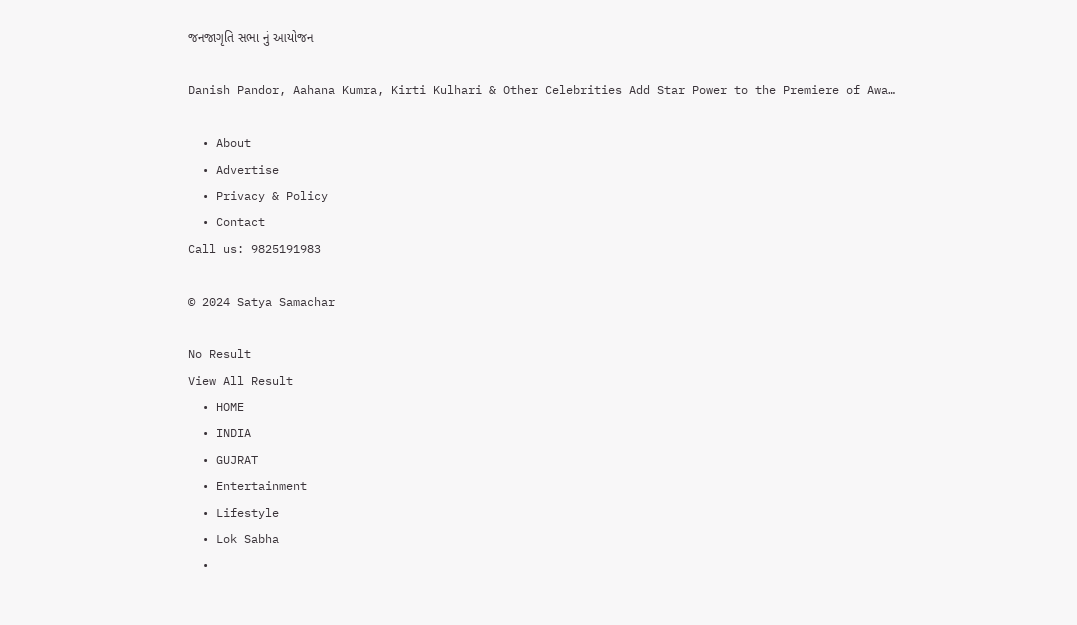જનજાગૃતિ સભા નું આયોજન

Danish Pandor, Aahana Kumra, Kirti Kulhari & Other Celebrities Add Star Power to the Premiere of Awa…

  • About
  • Advertise
  • Privacy & Policy
  • Contact
Call us: 9825191983

© 2024 Satya Samachar

No Result
View All Result
  • HOME
  • INDIA
  • GUJRAT
  • Entertainment
  • Lifestyle
  • Lok Sabha
  •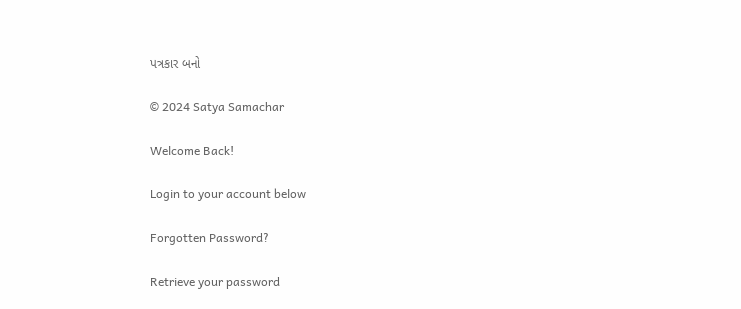પત્રકાર બનો

© 2024 Satya Samachar

Welcome Back!

Login to your account below

Forgotten Password?

Retrieve your password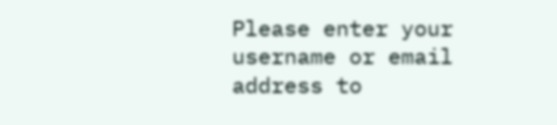Please enter your username or email address to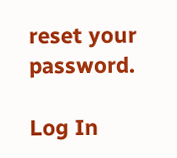reset your password.

Log In